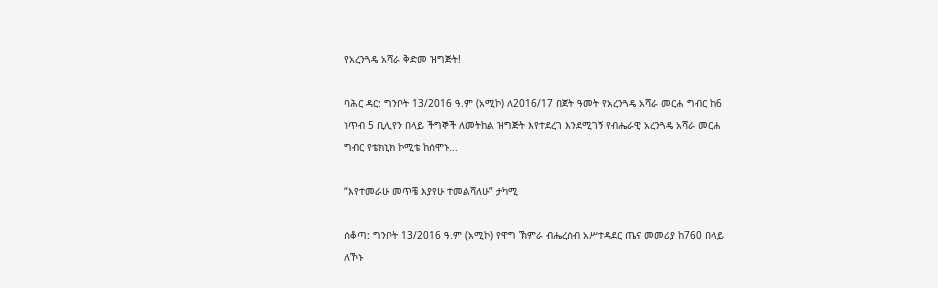የአረንጓዴ አሻራ ቅድመ ዝግጅት!

ባሕር ዳር: ግንቦት 13/2016 ዓ.ም (አሚኮ) ለ2016/17 በጀት ዓመት የአረንጓዴ አሻራ መርሐ ግብር ከ6 ነጥብ 5 ቢሊየን በላይ ችግኞች ለመትከል ዝግጅት እየተደረገ እንደሚገኝ የብሔራዊ አረንጓዴ አሻራ መርሐ ግብር የቴክኒክ ኮሚቴ ከሰሞኑ...

“እየተመራሁ መጥቼ እያየሁ ተመልሻለሁ” ታካሚ

ሰቆጣ: ግንቦት 13/2016 ዓ.ም (አሚኮ) የዋግ ኽምራ ብሔረሰብ አሥተዳደር ጤና መመሪያ ከ760 በላይ ለኾኑ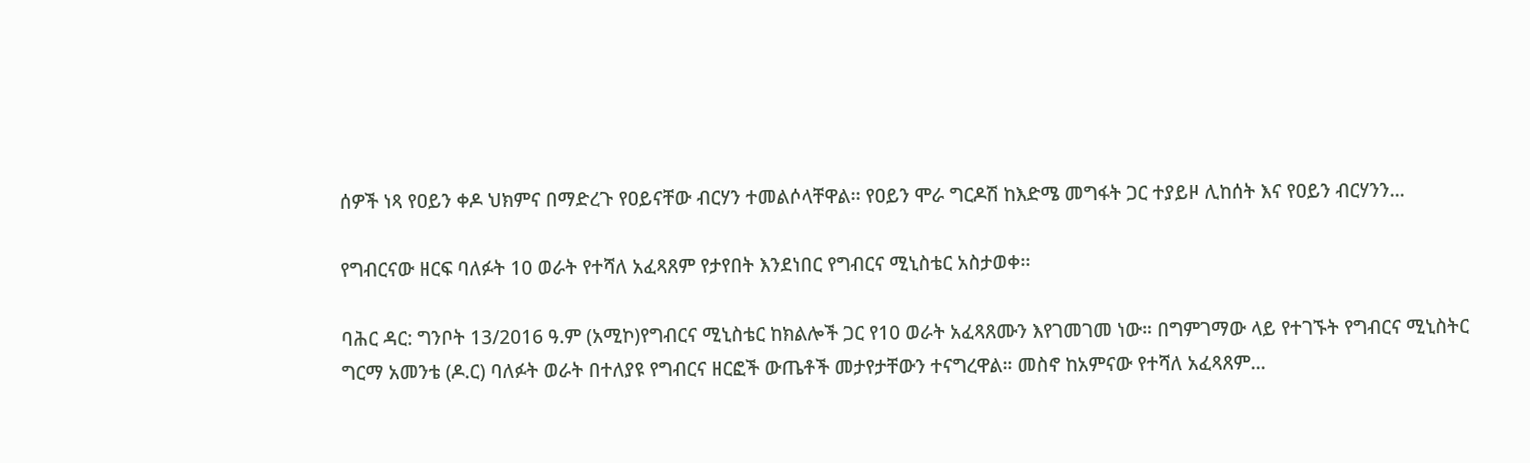ሰዎች ነጻ የዐይን ቀዶ ህክምና በማድረጉ የዐይናቸው ብርሃን ተመልሶላቸዋል፡፡ የዐይን ሞራ ግርዶሽ ከእድሜ መግፋት ጋር ተያይዞ ሊከሰት እና የዐይን ብርሃንን...

የግብርናው ዘርፍ ባለፉት 10 ወራት የተሻለ አፈጻጸም የታየበት እንደነበር የግብርና ሚኒስቴር አስታወቀ፡፡

ባሕር ዳር: ግንቦት 13/2016 ዓ.ም (አሚኮ)የግብርና ሚኒስቴር ከክልሎች ጋር የ10 ወራት አፈጻጸሙን እየገመገመ ነው። በግምገማው ላይ የተገኙት የግብርና ሚኒስትር ግርማ አመንቴ (ዶ.ር) ባለፉት ወራት በተለያዩ የግብርና ዘርፎች ውጤቶች መታየታቸውን ተናግረዋል። መስኖ ከአምናው የተሻለ አፈጻጸም...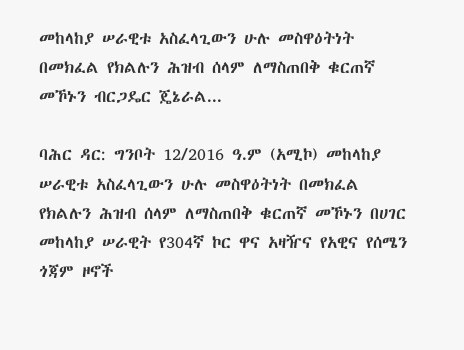መከላከያ ሠራዊቱ አስፈላጊውን ሁሉ መስዋዕትነት በመክፈል የክልሉን ሕዝብ ሰላም ለማስጠበቅ ቁርጠኛ መኾኑን ብርጋዴር ጄኔራል...

ባሕር ዳር: ግንቦት 12/2016 ዓ.ም (አሚኮ) መከላከያ ሠራዊቱ አስፈላጊውን ሁሉ መስዋዕትነት በመክፈል የክልሉን ሕዝብ ሰላም ለማስጠበቅ ቁርጠኛ መኾኑን በሀገር መከላከያ ሠራዊት የ304ኛ ኮር ዋና አዛዥና የአዊና የሰሜን ጎጃም ዞኖች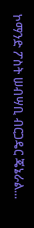ኮማንድ ፖስት ሠብሣቢ ብርጋዴር ጄኔራል...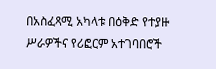በአስፈጻሚ አካላቱ በዕቅድ የተያዙ ሥራዎችና የሪፎርም አተገባበሮች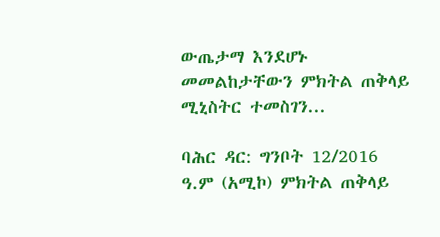ውጤታማ እንደሆኑ መመልከታቸውን ምክትል ጠቅላይ ሚኒስትር ተመስገን...

ባሕር ዳር: ግንቦት 12/2016 ዓ.ም (አሚኮ) ምክትል ጠቅላይ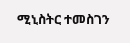ሚኒስትር ተመስገን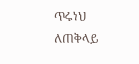ጥሩነህ ለጠቅላይ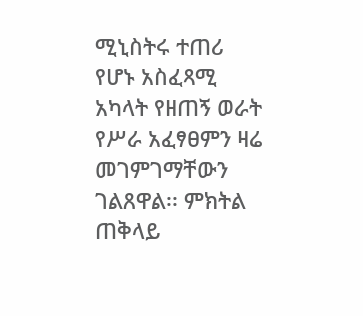ሚኒስትሩ ተጠሪ የሆኑ አስፈጻሚ አካላት የዘጠኝ ወራት የሥራ አፈፃፀምን ዛሬ መገምገማቸውን ገልጸዋል፡፡ ምክትል ጠቅላይ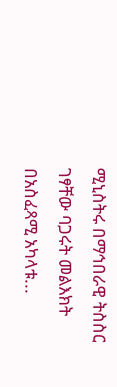ሚኒስትሩ በማኅበራዊ ትስስር ገፃቸው ባጋሩት መልእክት በአስፈጻሚ አካላቱ...